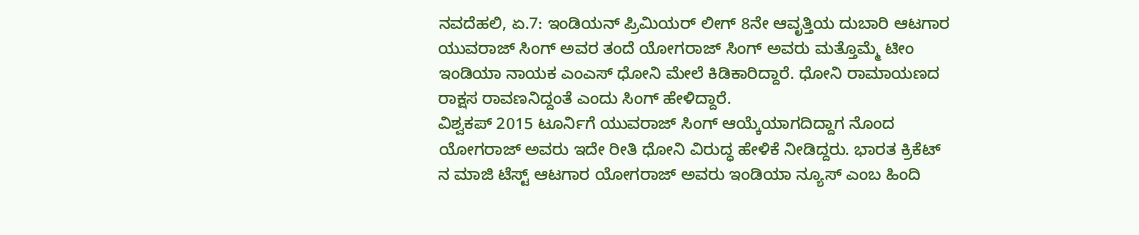ನವದೆಹಲಿ, ಏ.7: ಇಂಡಿಯನ್ ಪ್ರಿಮಿಯರ್ ಲೀಗ್ 8ನೇ ಆವೃತ್ತಿಯ ದುಬಾರಿ ಆಟಗಾರ ಯುವರಾಜ್ ಸಿಂಗ್ ಅವರ ತಂದೆ ಯೋಗರಾಜ್ ಸಿಂಗ್ ಅವರು ಮತ್ತೊಮ್ಮೆ ಟೀಂ ಇಂಡಿಯಾ ನಾಯಕ ಎಂಎಸ್ ಧೋನಿ ಮೇಲೆ ಕಿಡಿಕಾರಿದ್ದಾರೆ. ಧೋನಿ ರಾಮಾಯಣದ ರಾಕ್ಷಸ ರಾವಣನಿದ್ದಂತೆ ಎಂದು ಸಿಂಗ್ ಹೇಳಿದ್ದಾರೆ.
ವಿಶ್ವಕಪ್ 2015 ಟೂರ್ನಿಗೆ ಯುವರಾಜ್ ಸಿಂಗ್ ಆಯ್ಕೆಯಾಗದಿದ್ದಾಗ ನೊಂದ ಯೋಗರಾಜ್ ಅವರು ಇದೇ ರೀತಿ ಧೋನಿ ವಿರುದ್ಧ ಹೇಳಿಕೆ ನೀಡಿದ್ದರು. ಭಾರತ ಕ್ರಿಕೆಟ್ ನ ಮಾಜಿ ಟೆಸ್ಟ್ ಆಟಗಾರ ಯೋಗರಾಜ್ ಅವರು ಇಂಡಿಯಾ ನ್ಯೂಸ್ ಎಂಬ ಹಿಂದಿ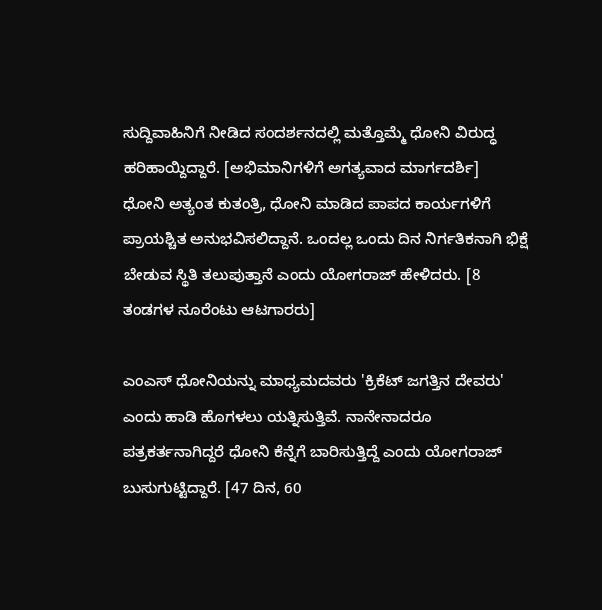ಸುದ್ದಿವಾಹಿನಿಗೆ ನೀಡಿದ ಸಂದರ್ಶನದಲ್ಲಿ ಮತ್ತೊಮ್ಮೆ ಧೋನಿ ವಿರುದ್ಧ ಹರಿಹಾಯ್ದಿದ್ದಾರೆ. [ಅಭಿಮಾನಿಗಳಿಗೆ ಅಗತ್ಯವಾದ ಮಾರ್ಗದರ್ಶಿ]
ಧೋನಿ ಅತ್ಯಂತ ಕುತಂತ್ರಿ, ಧೋನಿ ಮಾಡಿದ ಪಾಪದ ಕಾರ್ಯಗಳಿಗೆ ಪ್ರಾಯಶ್ಚಿತ ಅನುಭವಿಸಲಿದ್ದಾನೆ. ಒಂದಲ್ಲ ಒಂದು ದಿನ ನಿರ್ಗತಿಕನಾಗಿ ಭಿಕ್ಷೆ ಬೇಡುವ ಸ್ಥಿತಿ ತಲುಪುತ್ತಾನೆ ಎಂದು ಯೋಗರಾಜ್ ಹೇಳಿದರು. [8 ತಂಡಗಳ ನೂರೆಂಟು ಆಟಗಾರರು]

ಎಂಎಸ್ ಧೋನಿಯನ್ನು ಮಾಧ್ಯಮದವರು 'ಕ್ರಿಕೆಟ್ ಜಗತ್ತಿನ ದೇವರು' ಎಂದು ಹಾಡಿ ಹೊಗಳಲು ಯತ್ನಿಸುತ್ತಿವೆ. ನಾನೇನಾದರೂ ಪತ್ರಕರ್ತನಾಗಿದ್ದರೆ ಧೋನಿ ಕೆನ್ನೆಗೆ ಬಾರಿಸುತ್ತಿದ್ದೆ ಎಂದು ಯೋಗರಾಜ್ ಬುಸುಗುಟ್ಟಿದ್ದಾರೆ. [47 ದಿನ, 60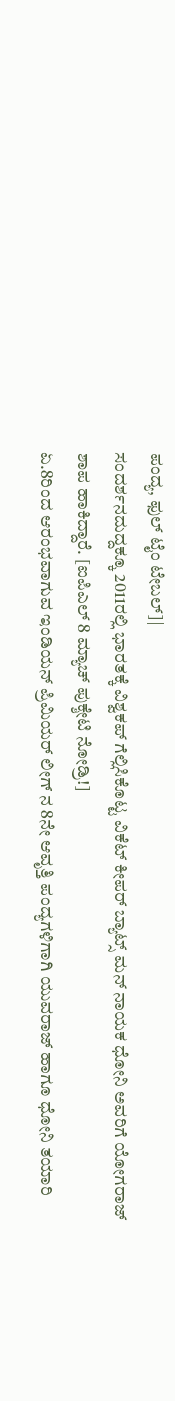ಪಂದ್ಯ, ಫುಲ್ ಟೈಂ ಟೇಬಲ್]|
ಸಂದರ್ಶನದುದ್ದಕ್ಕೂ 2011ರಲ್ಲಿ ಭಾರತಕ್ಕೆ ವಿಶ್ವಕಪ್ ಗೆಲ್ಲಿಸಿಕೊಟ್ಟ ವಿಕೆಟ್ ಕೀಪರ್ ಬ್ಯಾಟ್ಸ್ ಮನ್ ನಾಯಕ ಧೋನಿ ಅವರಿಗೆ ಯೋಗರಾಜ್ ಶಾಪ ಹಾಕಿದ್ದಾರೆ. [ಐಪಿಎಲ್ 8 ಮ್ಯಾಚ್ ಪುಕ್ಶೇಟಿ ನೋಡ್ರಿ!]
ಏ.8ರಿಂದ ಆರಂಭವಾಗುವ ಇಂಡಿಯನ್ ಪ್ರಿಮಿಯರ್ ಲೀಗ್ ನ 8ನೇ ಆವೃತ್ತಿ ಪಂದ್ಯಗಳಿಗಾಗಿ ಯುವರಾಜ್ ಹಾಗೂ ಧೋನಿ ತಯಾರಿ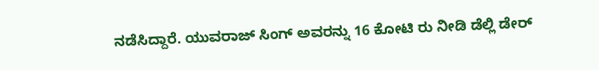ನಡೆಸಿದ್ದಾರೆ. ಯುವರಾಜ್ ಸಿಂಗ್ ಅವರನ್ನು 16 ಕೋಟಿ ರು ನೀಡಿ ಡೆಲ್ಲಿ ಡೇರ್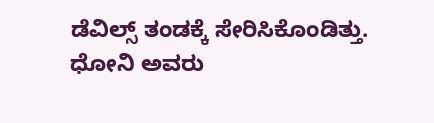ಡೆವಿಲ್ಸ್ ತಂಡಕ್ಕೆ ಸೇರಿಸಿಕೊಂಡಿತ್ತು. ಧೋನಿ ಅವರು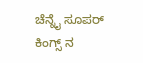ಚೆನ್ನೈ ಸೂಪರ್ ಕಿಂಗ್ಸ್ ನ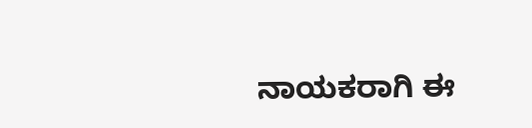ನಾಯಕರಾಗಿ ಈ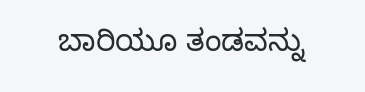ಬಾರಿಯೂ ತಂಡವನ್ನು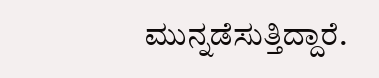ಮುನ್ನಡೆಸುತ್ತಿದ್ದಾರೆ.